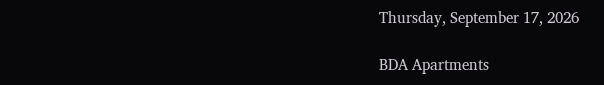Thursday, September 17, 2026

BDA Apartments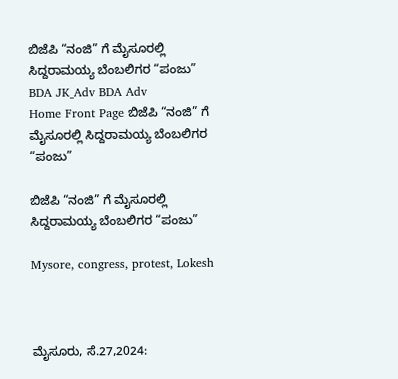ಬಿಜೆಪಿ “ನಂಜಿ” ಗೆ ಮೈಸೂರಲ್ಲಿ ಸಿದ್ದರಾಮಯ್ಯ ಬೆಂಬಲಿಗರ “ಪಂಜು” BDA JK_Adv BDA Adv
Home Front Page ಬಿಜೆಪಿ “ನಂಜಿ” ಗೆ ಮೈಸೂರಲ್ಲಿ ಸಿದ್ದರಾಮಯ್ಯ ಬೆಂಬಲಿಗರ “ಪಂಜು”

ಬಿಜೆಪಿ “ನಂಜಿ” ಗೆ ಮೈಸೂರಲ್ಲಿ ಸಿದ್ದರಾಮಯ್ಯ ಬೆಂಬಲಿಗರ “ಪಂಜು”

Mysore, congress, protest, Lokesh



ಮೈಸೂರು, ಸೆ.27,2024: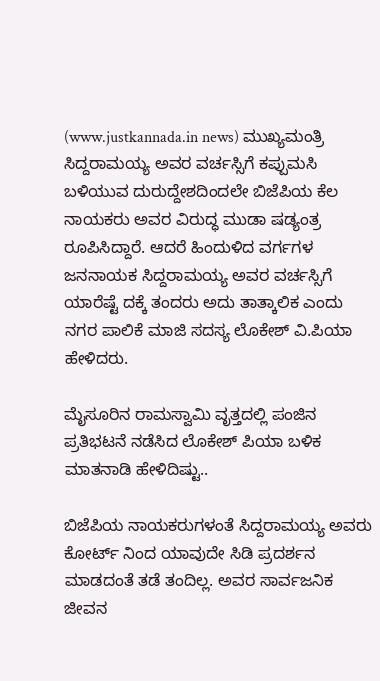(www.justkannada.in news) ಮುಖ್ಯಮಂತ್ರಿ ಸಿದ್ದರಾಮಯ್ಯ ಅವರ ವರ್ಚಸ್ಸಿಗೆ ಕಪ್ಪುಮಸಿ ಬಳಿಯುವ ದುರುದ್ದೇಶದಿಂದಲೇ ಬಿಜೆಪಿಯ ಕೆಲ ನಾಯಕರು ಅವರ ವಿರುದ್ಧ ಮುಡಾ ಷಡ್ಯಂತ್ರ ರೂಪಿಸಿದ್ದಾರೆ. ಆದರೆ ಹಿಂದುಳಿದ ವರ್ಗಗಳ ಜನನಾಯಕ ಸಿದ್ದರಾಮಯ್ಯ ಅವರ ವರ್ಚಸ್ಸಿಗೆ ಯಾರೆಷ್ಟೆ ದಕ್ಕೆ ತಂದರು ಅದು ತಾತ್ಕಾಲಿಕ ಎಂದು ನಗರ ಪಾಲಿಕೆ ಮಾಜಿ ಸದಸ್ಯ ಲೊಕೇಶ್‌ ವಿ.ಪಿಯಾ ಹೇಳಿದರು.

ಮೈಸೂರಿನ ರಾಮಸ್ವಾಮಿ ವೃತ್ತದಲ್ಲಿ ಪಂಜಿನ ಪ್ರತಿಭಟನೆ ನಡೆಸಿದ ಲೊಕೇಶ್‌ ಪಿಯಾ ಬಳಿಕ ಮಾತನಾಡಿ ಹೇಳಿದಿಷ್ಟು..

ಬಿಜೆಪಿಯ ನಾಯಕರುಗಳಂತೆ ಸಿದ್ದರಾಮಯ್ಯ ಅವರು ಕೋರ್ಟ್‌ ನಿಂದ ಯಾವುದೇ ಸಿಡಿ ಪ್ರದರ್ಶನ ಮಾಡದಂತೆ ತಡೆ ತಂದಿಲ್ಲ. ಅವರ ಸಾರ್ವಜನಿಕ ಜೀವನ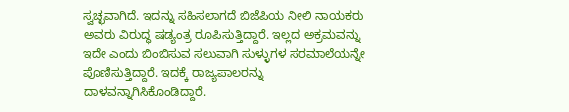ಸ್ವಚ್ಛವಾಗಿದೆ. ಇದನ್ನು ಸಹಿಸಲಾಗದೆ ಬಿಜೆಪಿಯ ನೀಲಿ ನಾಯಕರು ಅವರು ವಿರುದ್ಧ ಷಡ್ಯಂತ್ರ ರೂಪಿಸುತ್ತಿದ್ದಾರೆ. ಇಲ್ಲದ ಅಕ್ರಮವನ್ನು ಇದೇ ಎಂದು ಬಿಂಬಿಸುವ ಸಲುವಾಗಿ ಸುಳ್ಳುಗಳ ಸರಮಾಲೆಯನ್ನೇ ಪೊಣಿಸುತ್ತಿದ್ದಾರೆ. ಇದಕ್ಕೆ ರಾಜ್ಯಪಾಲರನ್ನು ದಾಳವನ್ನಾಗಿಸಿಕೊಂಡಿದ್ದಾರೆ.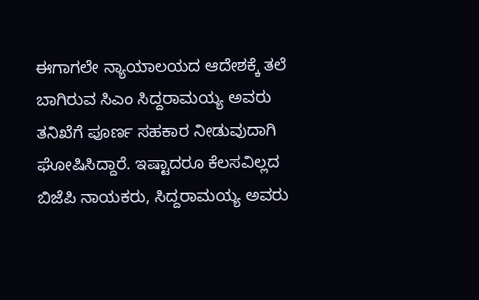ಈಗಾಗಲೇ ನ್ಯಾಯಾಲಯದ ಆದೇಶಕ್ಕೆ ತಲೆ ಬಾಗಿರುವ ಸಿಎಂ ಸಿದ್ದರಾಮಯ್ಯ ಅವರು ತನಿಖೆಗೆ ಪೂರ್ಣ ಸಹಕಾರ ನೀಡುವುದಾಗಿ ಘೋಷಿಸಿದ್ದಾರೆ. ಇಷ್ಟಾದರೂ ಕೆಲಸವಿಲ್ಲದ ಬಿಜೆಪಿ ನಾಯಕರು, ಸಿದ್ದರಾಮಯ್ಯ ಅವರು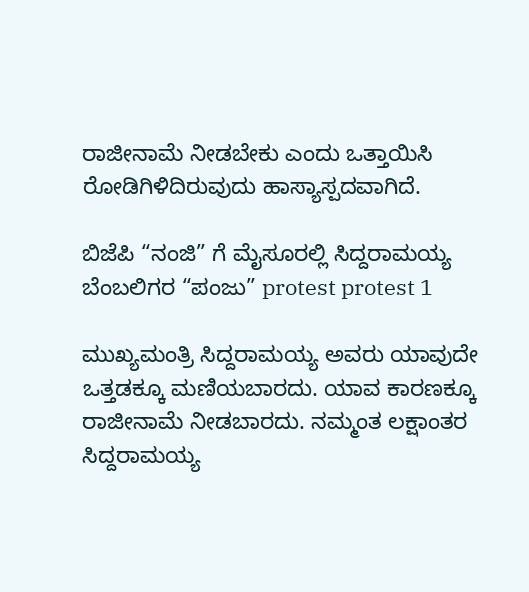ರಾಜೀನಾಮೆ ನೀಡಬೇಕು ಎಂದು ಒತ್ತಾಯಿಸಿ ರೋಡಿಗಿಳಿದಿರುವುದು ಹಾಸ್ಯಾಸ್ಪದವಾಗಿದೆ.

ಬಿಜೆಪಿ “ನಂಜಿ” ಗೆ ಮೈಸೂರಲ್ಲಿ ಸಿದ್ದರಾಮಯ್ಯ ಬೆಂಬಲಿಗರ “ಪಂಜು” protest protest 1

ಮುಖ್ಯಮಂತ್ರಿ ಸಿದ್ದರಾಮಯ್ಯ ಅವರು ಯಾವುದೇ ಒತ್ತಡಕ್ಕೂ ಮಣಿಯಬಾರದು. ಯಾವ ಕಾರಣಕ್ಕೂ ರಾಜೀನಾಮೆ ನೀಡಬಾರದು. ನಮ್ಮಂತ ಲಕ್ಷಾಂತರ ಸಿದ್ದರಾಮಯ್ಯ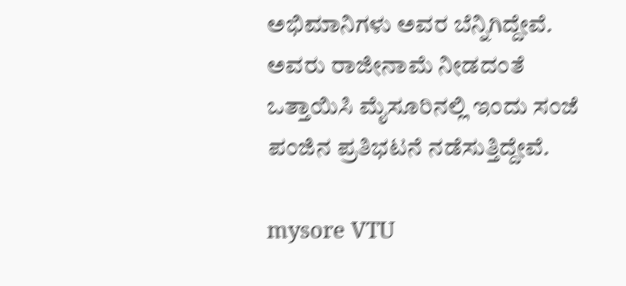ಅಭಿಮಾನಿಗಳು ಅವರ ಬೆನ್ನಿಗಿದ್ದೇವೆ. ಅವರು ರಾಜೀನಾಮೆ ನೀಡದಂತೆ ಒತ್ತಾಯಿಸಿ ಮೈಸೂರಿನಲ್ಲಿ ಇಂದು ಸಂಜೆ ಪಂಜಿನ ಪ್ರತಿಭಟನೆ ನಡೆಸುತ್ತಿದ್ದೇವೆ.

mysore VTU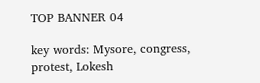TOP BANNER 04

key words: Mysore, congress, protest, Lokesh